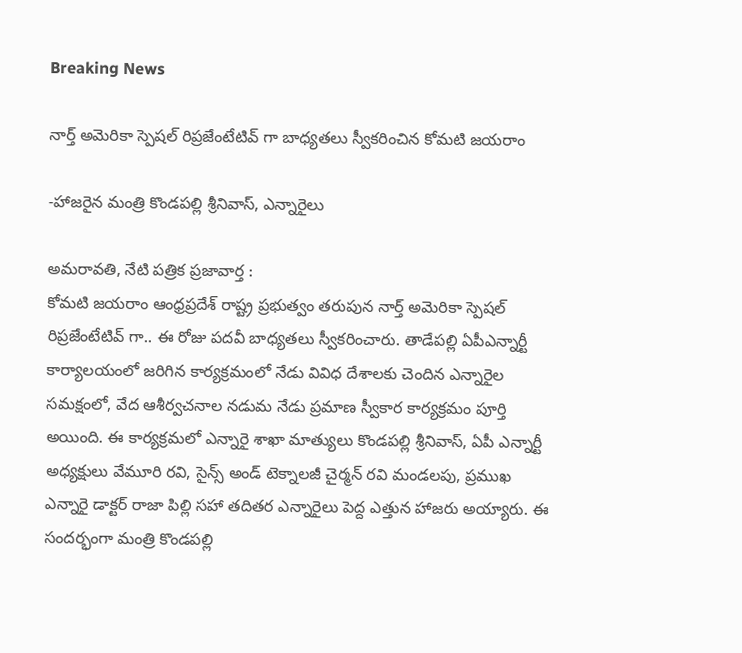Breaking News

నార్త్ అమెరికా స్పెషల్ రిప్రజేంటేటివ్ గా బాధ్యతలు స్వీకరించిన కోమటి జయరాం

-హాజరైన మంత్రి కొండపల్లి శ్రీనివాస్, ఎన్నారైలు

అమరావతి, నేటి పత్రిక ప్రజావార్త :
కోమటి జయరాం ఆంధ్రప్రదేశ్ రాష్ట్ర ప్రభుత్వం తరుపున నార్త్ అమెరికా స్పెషల్ రిప్రజేంటేటివ్ గా.. ఈ రోజు పదవీ బాధ్యతలు స్వీకరించారు. తాడేపల్లి ఏపీఎన్నార్టీ కార్యాలయంలో జరిగిన కార్యక్రమంలో నేడు వివిధ దేశాలకు చెందిన ఎన్నారైల సమక్షంలో, వేద ఆశీర్వచనాల నడుమ నేడు ప్రమాణ స్వీకార కార్యక్రమం పూర్తి అయింది. ఈ కార్యక్రమలో ఎన్నారై శాఖా మాత్యులు కొండపల్లి శ్రీనివాస్, ఏపీ ఎన్నార్టీ అధ్యక్షులు వేమూరి రవి, సైన్స్ అండ్ టెక్నాలజీ చైర్మన్ రవి మండలపు, ప్రముఖ ఎన్నారై డాక్టర్ రాజా పిల్లి సహా తదితర ఎన్నారైలు పెద్ద ఎత్తున హాజరు అయ్యారు. ఈ సందర్భంగా మంత్రి కొండపల్లి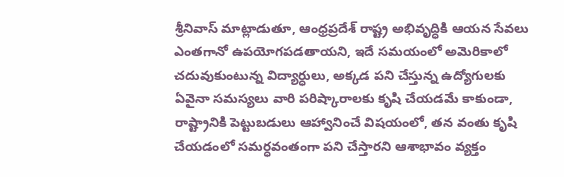శ్రీనివాస్ మాట్లాడుతూ, ఆంధ్రప్రదేశ్ రాష్ట్ర అభివృద్ధికి ఆయన సేవలు ఎంతగానో ఉపయోగపడతాయని, ఇదే సమయంలో అమెరికాలో చదువుకుంటున్న విద్యార్ధులు, అక్కడ పని చేస్తున్న ఉద్యోగులకు ఏవైనా సమస్యలు వారి పరిష్కారాలకు కృషి చేయడమే కాకుండా, రాష్ట్రానికి పెట్టుబడులు ఆహ్వానించే విషయంలో, తన వంతు కృషి చేయడంలో సమర్ధవంతంగా పని చేస్తారని ఆశాభావం వ్యక్తం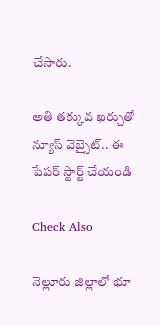చేసారు.

అతి తక్కువ ఖర్చుతో న్యూస్ వెబ్సైట్.. ఈ పేపర్ స్టార్ట్ చేయండి

Check Also

నెల్లూరు జిల్లాలో భూ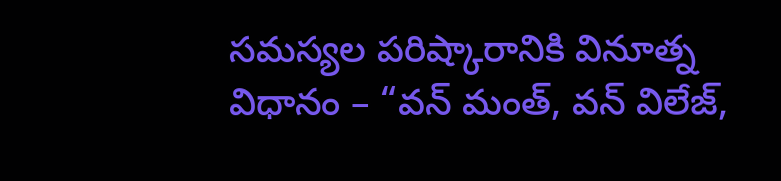సమస్యల పరిష్కారానికి వినూత్న విధానం – “వన్ మంత్, వన్ విలేజ్,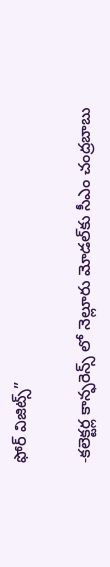ఫోర్ విజిట్స్”

-కలెక్టర్ల కాన్ఫరెన్స్ లో నెల్లూరు మోడల్‌కు సీఎం చంద్రబాబు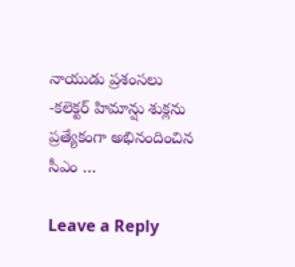నాయుడు ప్రశంసలు -కలెక్టర్ హిమాన్షు శుక్లను ప్రత్యేకంగా అభినందించిన సీఎం …

Leave a Reply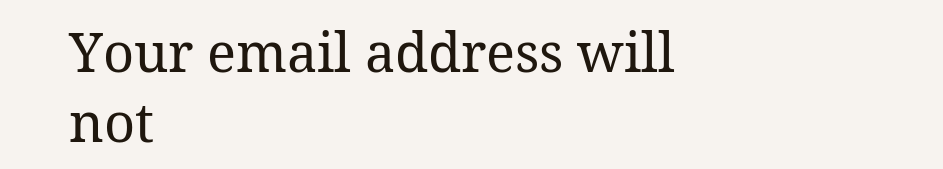Your email address will not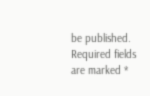be published. Required fields are marked *